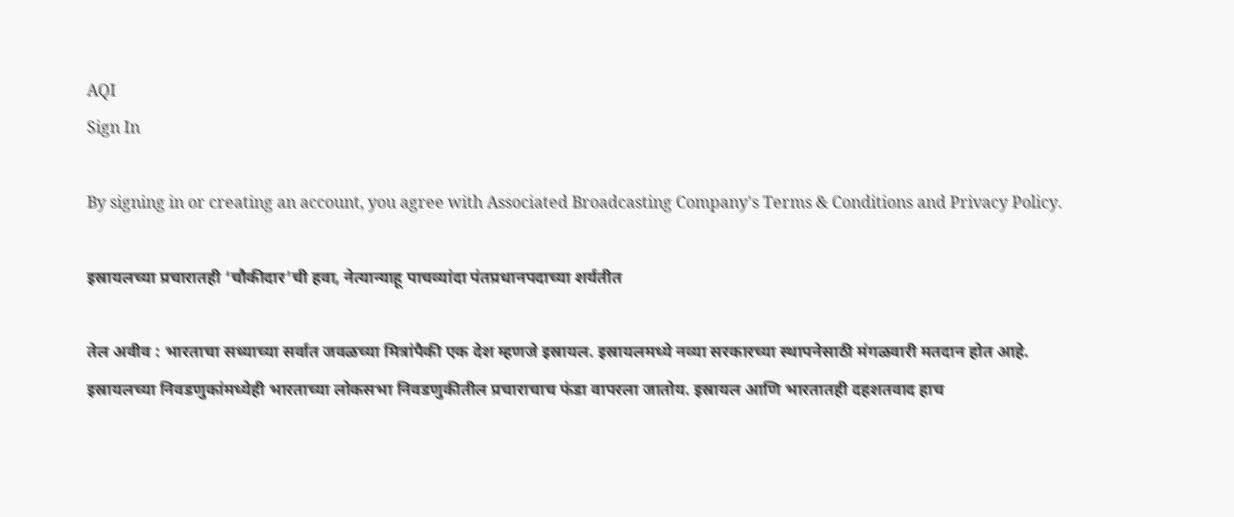AQI
Sign In

By signing in or creating an account, you agree with Associated Broadcasting Company's Terms & Conditions and Privacy Policy.

इस्रायलच्या प्रचारातही ‘चौकीदार’ची हवा, नेत्यान्याहू पाचव्यांदा पंतप्रधानपदाच्या शर्यतीत

तेल अवीव : भारताचा सध्याच्या सर्वात जवळच्या मित्रांपैकी एक देश म्हणजे इस्रायल. इस्रायलमध्ये नव्या सरकारच्या स्थापनेसाठी मंगळवारी मतदान होत आहे. इस्रायलच्या निवडणुकांमध्येही भारताच्या लोकसभा निवडणुकीतील प्रचाराचाच फंडा वापरला जातोय. इस्रायल आणि भारतातही दहशतवाद हाच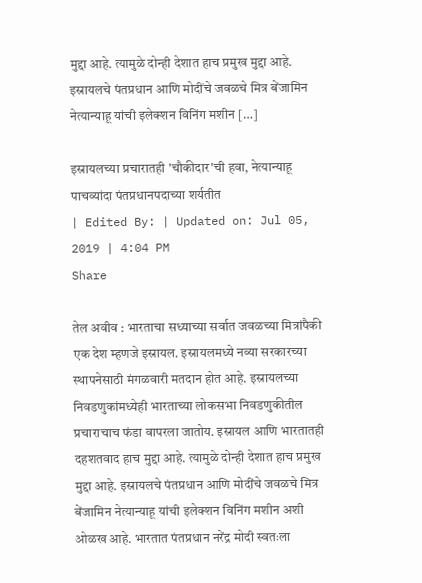मुद्दा आहे. त्यामुळे दोन्ही देशात हाच प्रमुख मुद्दा आहे. इस्रायलचे पंतप्रधान आणि मोदींचे जवळचे मित्र बेंजामिन नेत्यान्याहू यांची इलेक्शन विनिंग मशीन […]

इस्रायलच्या प्रचारातही 'चौकीदार'ची हवा, नेत्यान्याहू पाचव्यांदा पंतप्रधानपदाच्या शर्यतीत
| Edited By: | Updated on: Jul 05, 2019 | 4:04 PM
Share

तेल अवीव : भारताचा सध्याच्या सर्वात जवळच्या मित्रांपैकी एक देश म्हणजे इस्रायल. इस्रायलमध्ये नव्या सरकारच्या स्थापनेसाठी मंगळवारी मतदान होत आहे. इस्रायलच्या निवडणुकांमध्येही भारताच्या लोकसभा निवडणुकीतील प्रचाराचाच फंडा वापरला जातोय. इस्रायल आणि भारतातही दहशतवाद हाच मुद्दा आहे. त्यामुळे दोन्ही देशात हाच प्रमुख मुद्दा आहे. इस्रायलचे पंतप्रधान आणि मोदींचे जवळचे मित्र बेंजामिन नेत्यान्याहू यांची इलेक्शन विनिंग मशीन अशी ओळख आहे. भारतात पंतप्रधान नरेंद्र मोदी स्वतःला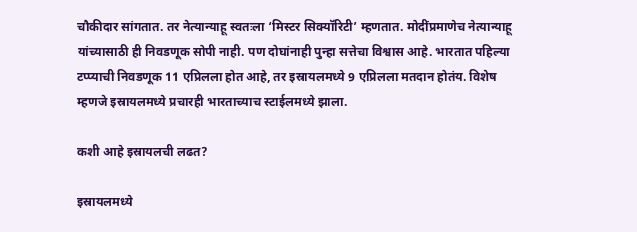चौकीदार सांगतात. तर नेत्यान्याहू स्वतःला ‘मिस्टर सिक्यॉरिटी’ म्हणतात. मोदींप्रमाणेच नेत्यान्याहू यांच्यासाठी ही निवडणूक सोपी नाही. पण दोघांनाही पुन्हा सत्तेचा विश्वास आहे. भारतात पहिल्या टप्प्याची निवडणूक 11 एप्रिलला होत आहे, तर इस्रायलमध्ये 9 एप्रिलला मतदान होतंय. विशेष म्हणजे इस्रायलमध्ये प्रचारही भारताच्याच स्टाईलमध्ये झाला.

कशी आहे इस्रायलची लढत?

इस्रायलमध्ये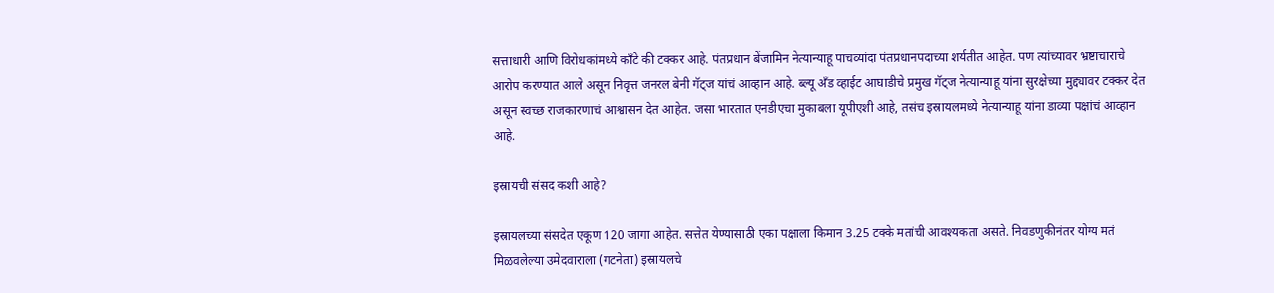सत्ताधारी आणि विरोधकांमध्ये काँटे की टक्कर आहे. पंतप्रधान बेंजामिन नेत्यान्याहू पाचव्यांदा पंतप्रधानपदाच्या शर्यतीत आहेत. पण त्यांच्यावर भ्रष्टाचाराचे आरोप करण्यात आले असून निवृत्त जनरल बेनी गॅट्ज यांचं आव्हान आहे. ब्ल्यू अँड व्हाईट आघाडीचे प्रमुख गॅट्ज नेत्यान्याहू यांना सुरक्षेच्या मुद्द्यावर टक्कर देत असून स्वच्छ राजकारणाचं आश्वासन देत आहेत. जसा भारतात एनडीएचा मुकाबला यूपीएशी आहे, तसंच इस्रायलमध्ये नेत्यान्याहू यांना डाव्या पक्षांचं आव्हान आहे.

इस्रायची संसद कशी आहे?

इस्रायलच्या संसदेत एकूण 120 जागा आहेत. सत्तेत येण्यासाठी एका पक्षाला किमान 3.25 टक्के मतांची आवश्यकता असते. निवडणुकीनंतर योग्य मतं मिळवलेल्या उमेदवाराला (गटनेता) इस्रायलचे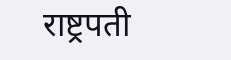राष्ट्रपती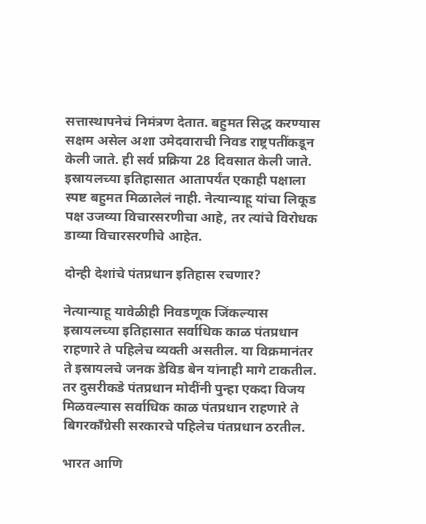सत्तास्थापनेचं निमंत्रण देतात. बहुमत सिद्ध करण्यास सक्षम असेल अशा उमेदवाराची निवड राष्ट्रपतींकडून केली जाते. ही सर्व प्रक्रिया 28 दिवसात केली जाते. इस्रायलच्या इतिहासात आतापर्यंत एकाही पक्षाला स्पष्ट बहुमत मिळालेलं नाही. नेत्यान्याहू यांचा लिकूड पक्ष उजव्या विचारसरणीचा आहे, तर त्यांचे विरोधक डाव्या विचारसरणीचे आहेत.

दोन्ही देशांचे पंतप्रधान इतिहास रचणार?

नेत्यान्याहू यावेळीही निवडणूक जिंकल्यास इस्रायलच्या इतिहासात सर्वाधिक काळ पंतप्रधान राहणारे ते पहिलेच व्यक्ती असतील. या विक्रमानंतर ते इस्रायलचे जनक डेविड बेन यांनाही मागे टाकतील. तर दुसरीकडे पंतप्रधान मोदींनी पुन्हा एकदा विजय मिळवल्यास सर्वाधिक काळ पंतप्रधान राहणारे ते बिगरकाँग्रेसी सरकारचे पहिलेच पंतप्रधान ठरतील.

भारत आणि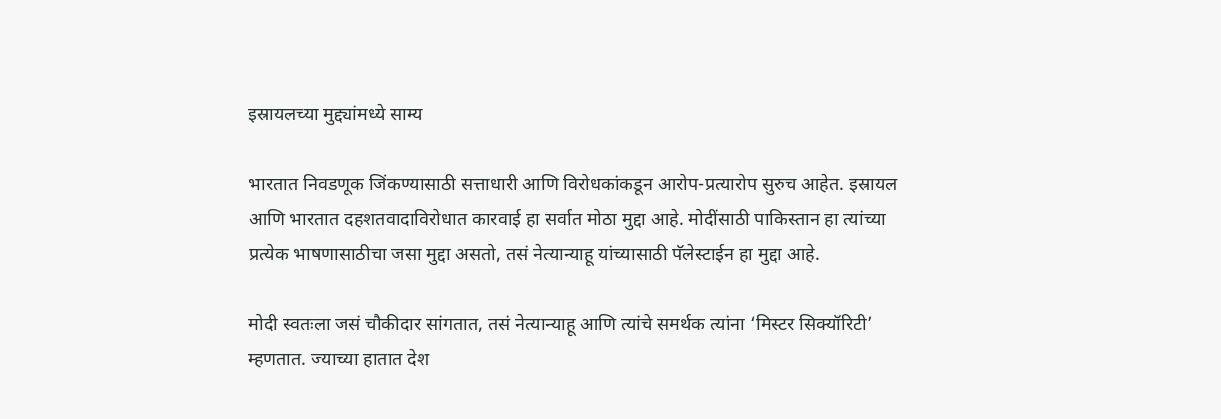इस्रायलच्या मुद्द्यांमध्ये साम्य

भारतात निवडणूक जिंकण्यासाठी सत्ताधारी आणि विरोधकांकडून आरोप-प्रत्यारोप सुरुच आहेत. इस्रायल आणि भारतात दहशतवादाविरोधात कारवाई हा सर्वात मोठा मुद्दा आहे. मोदींसाठी पाकिस्तान हा त्यांच्या प्रत्येक भाषणासाठीचा जसा मुद्दा असतो, तसं नेत्यान्याहू यांच्यासाठी पॅलेस्टाईन हा मुद्दा आहे.

मोदी स्वतःला जसं चौकीदार सांगतात, तसं नेत्यान्याहू आणि त्यांचे समर्थक त्यांना ‘मिस्टर सिक्यॉरिटी’ म्हणतात. ज्याच्या हातात देश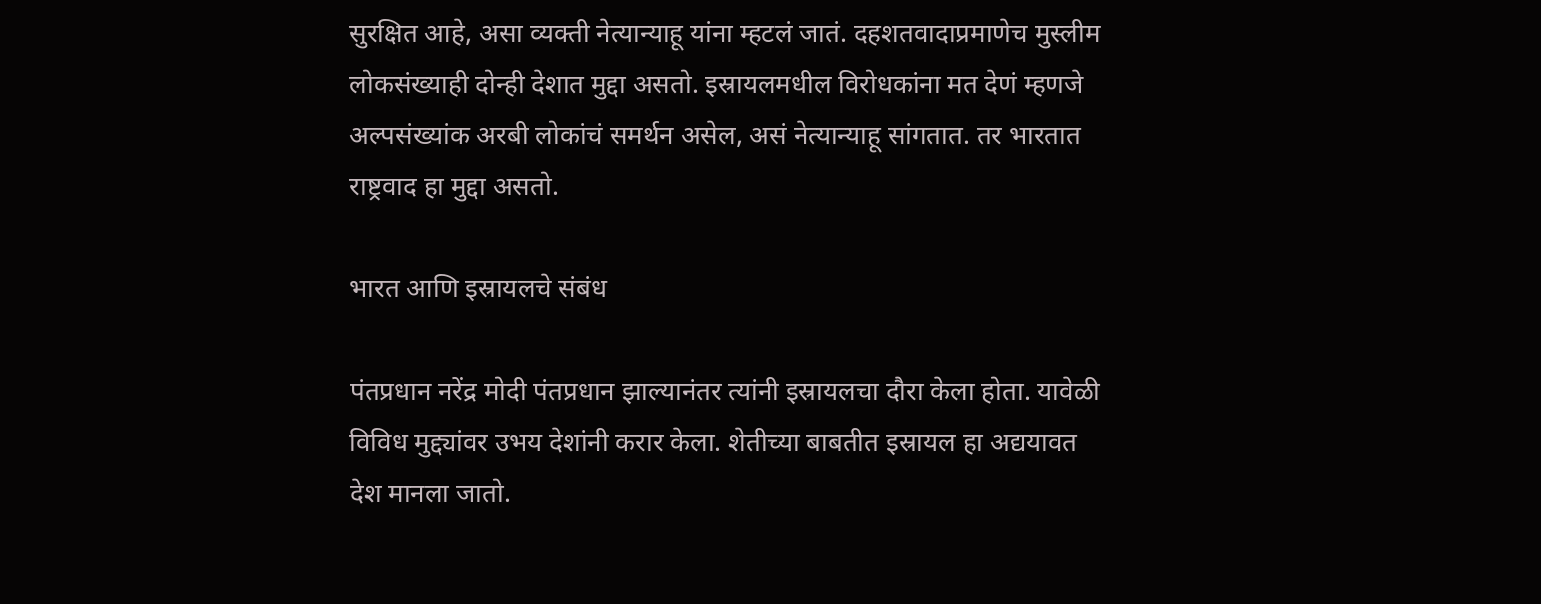सुरक्षित आहे, असा व्यक्ती नेत्यान्याहू यांना म्हटलं जातं. दहशतवादाप्रमाणेच मुस्लीम लोकसंख्याही दोन्ही देशात मुद्दा असतो. इस्रायलमधील विरोधकांना मत देणं म्हणजे अल्पसंख्यांक अरबी लोकांचं समर्थन असेल, असं नेत्यान्याहू सांगतात. तर भारतात राष्ट्रवाद हा मुद्दा असतो.

भारत आणि इस्रायलचे संबंध

पंतप्रधान नरेंद्र मोदी पंतप्रधान झाल्यानंतर त्यांनी इस्रायलचा दौरा केला होता. यावेळी विविध मुद्द्यांवर उभय देशांनी करार केला. शेतीच्या बाबतीत इस्रायल हा अद्ययावत देश मानला जातो.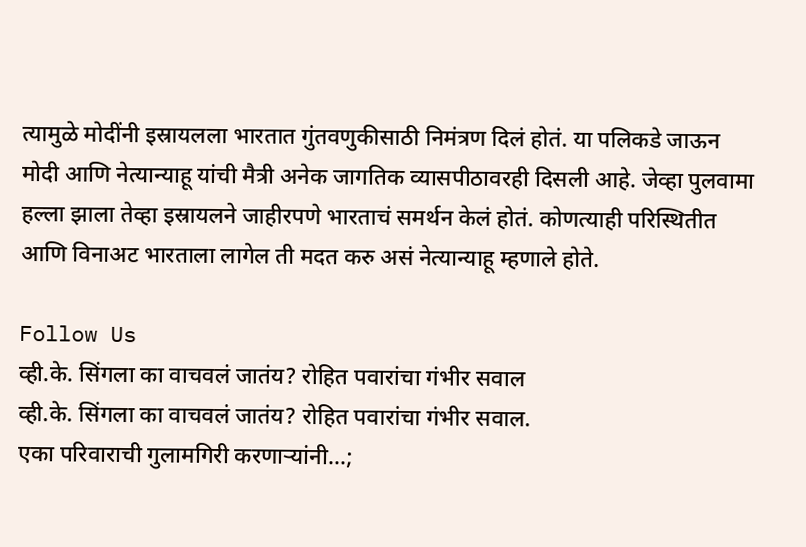त्यामुळे मोदींनी इस्रायलला भारतात गुंतवणुकीसाठी निमंत्रण दिलं होतं. या पलिकडे जाऊन मोदी आणि नेत्यान्याहू यांची मैत्री अनेक जागतिक व्यासपीठावरही दिसली आहे. जेव्हा पुलवामा हल्ला झाला तेव्हा इस्रायलने जाहीरपणे भारताचं समर्थन केलं होतं. कोणत्याही परिस्थितीत आणि विनाअट भारताला लागेल ती मदत करु असं नेत्यान्याहू म्हणाले होते.

Follow Us
व्ही.के. सिंगला का वाचवलं जातंय? रोहित पवारांचा गंभीर सवाल
व्ही.के. सिंगला का वाचवलं जातंय? रोहित पवारांचा गंभीर सवाल.
एका परिवाराची गुलामगिरी करणाऱ्यांनी...;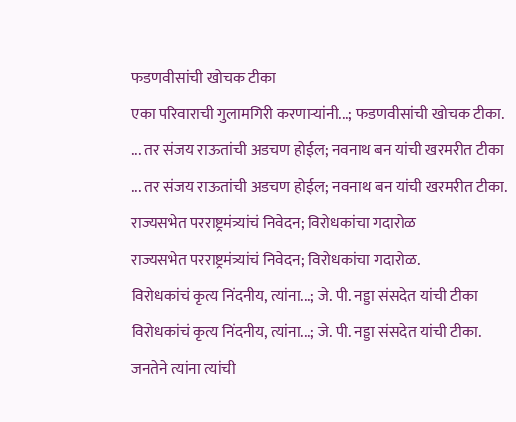फडणवीसांची खोचक टीका
एका परिवाराची गुलामगिरी करणाऱ्यांनी...; फडणवीसांची खोचक टीका.
... तर संजय राऊतांची अडचण होईल; नवनाथ बन यांची खरमरीत टीका
... तर संजय राऊतांची अडचण होईल; नवनाथ बन यांची खरमरीत टीका.
राज्यसभेत परराष्ट्रमंत्र्यांचं निवेदन; विरोधकांचा गदारोळ
राज्यसभेत परराष्ट्रमंत्र्यांचं निवेदन; विरोधकांचा गदारोळ.
विरोधकांचं कृत्य निंदनीय, त्यांना...; जे. पी. नड्डा संसदेत यांची टीका
विरोधकांचं कृत्य निंदनीय, त्यांना...; जे. पी. नड्डा संसदेत यांची टीका.
जनतेने त्यांना त्यांची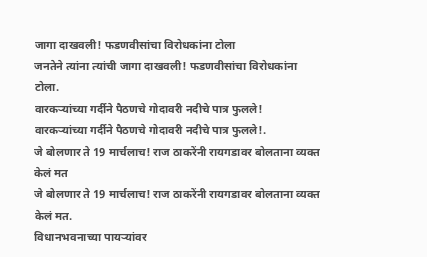जागा दाखवली! फडणवीसांचा विरोधकांना टोला
जनतेने त्यांना त्यांची जागा दाखवली! फडणवीसांचा विरोधकांना टोला.
वारकऱ्यांच्या गर्दीने पैठणचे गोदावरी नदीचे पात्र फुलले!
वारकऱ्यांच्या गर्दीने पैठणचे गोदावरी नदीचे पात्र फुलले!.
जे बोलणार ते 19 मार्चलाच! राज ठाकरेंनी रायगडावर बोलताना व्यक्त केलं मत
जे बोलणार ते 19 मार्चलाच! राज ठाकरेंनी रायगडावर बोलताना व्यक्त केलं मत.
विधानभवनाच्या पायऱ्यांवर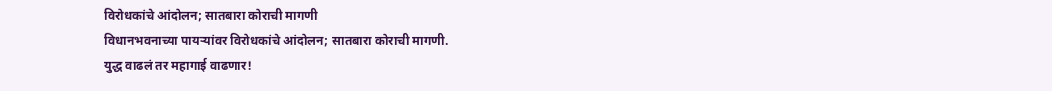विरोधकांचे आंदोलन; सातबारा कोराची मागणी
विधानभवनाच्या पायऱ्यांवर विरोधकांचे आंदोलन; सातबारा कोराची मागणी.
युद्ध वाढलं तर महागाई वाढणार!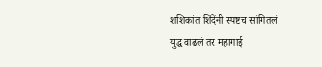शशिकांत शिंदेंनी स्पष्टच सांगितलं
युद्ध वाढलं तर महागाई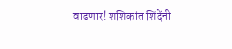वाढणार! शशिकांत शिंदेंनी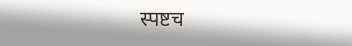स्पष्टच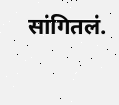सांगितलं.